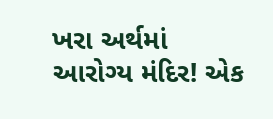ખરા અર્થમાં આરોગ્ય મંદિર! એક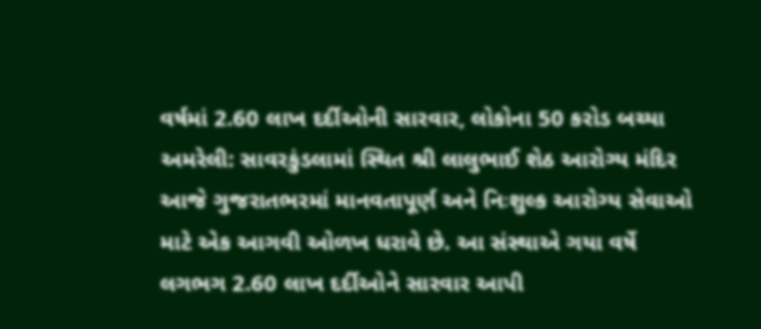વર્ષમાં 2.60 લાખ દર્દીઓની સારવાર, લોકોના 50 કરોડ બચ્યા
અમરેલી: સાવરકુંડલામાં સ્થિત શ્રી લાલુભાઈ શેઠ આરોગ્ય મંદિર આજે ગુજરાતભરમાં માનવતાપૂર્ણ અને નિઃશુલ્ક આરોગ્ય સેવાઓ માટે એક આગવી ઓળખ ધરાવે છે. આ સંસ્થાએ ગયા વર્ષે લગભગ 2.60 લાખ દર્દીઓને સારવાર આપી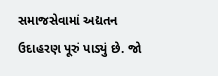સમાજસેવામાં અદ્યતન ઉદાહરણ પૂરું પાડ્યું છે. જો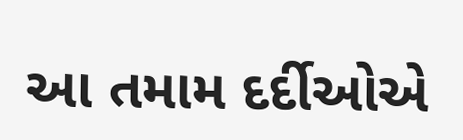આ તમામ દર્દીઓએ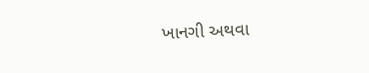ખાનગી અથવા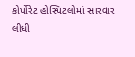કોર્પોરેટ હોસ્પિટલોમાં સારવાર લીધી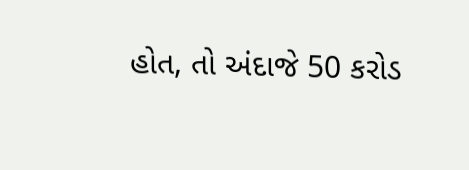હોત, તો અંદાજે 50 કરોડ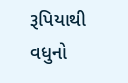રૂપિયાથી વધુનો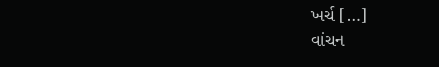ખર્ચ […]
વાંચન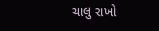ચાલુ રાખો